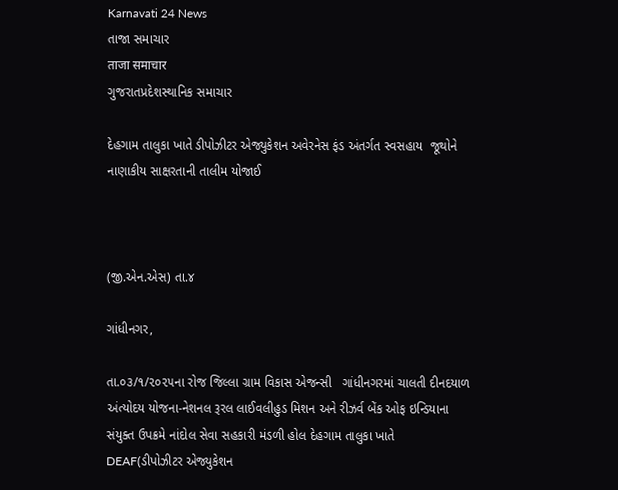Karnavati 24 News
તાજા સમાચાર
ताजा समाचार
ગુજરાતપ્રદેશસ્થાનિક સમાચાર

દેહગામ તાલુકા ખાતે ડીપોઝીટર એજ્યુકેશન અવેરનેસ ફંડ અંતર્ગત સ્વસહાય  જૂથોને નાણાકીય સાક્ષરતાની તાલીમ યોજાઈ



(જી.એન.એસ) તા.૪

ગાંધીનગર,

તા.૦૩/૧/૨૦૨૫ના રોજ જિલ્લા ગ્રામ વિકાસ એજન્સી   ગાંધીનગરમાં ચાલતી દીનદયાળ અંત્યોદય યોજના-નેશનલ રૂરલ લાઈવલીહુડ મિશન અને રીઝર્વ બેંક ઓફ ઇન્ડિયાના સંયુક્ત ઉપક્રમે નાંદોલ સેવા સહકારી મંડળી હોલ દેહગામ તાલુકા ખાતે DEAF(ડીપોઝીટર એજ્યુકેશન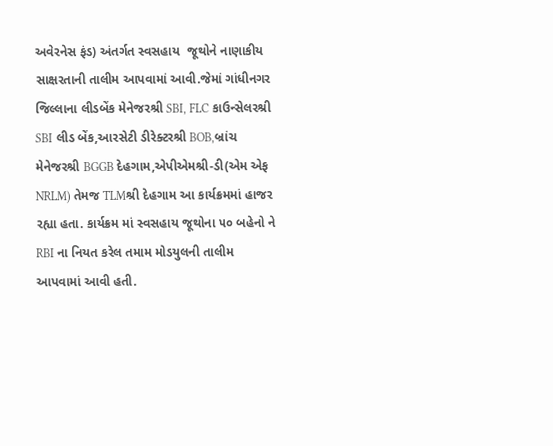અવેરનેસ ફંડ) અંતર્ગત સ્વસહાય  જૂથોને નાણાકીય સાક્ષરતાની તાલીમ આપવામાં આવી.જેમાં ગાંધીનગર જિલ્લાના લીડબેંક મેનેજરશ્રી SBI, FLC કાઉન્સેલરશ્રી SBI લીડ બેંક,આરસેટી ડીરેક્ટરશ્રી BOB,બ્રાંચ મેનેજરશ્રી BGGB દેહગામ,એપીએમશ્રી-ડી(એમ એફ NRLM) તેમજ TLMશ્રી દેહગામ આ કાર્યક્રમમાં હાજર રહ્યા હતા. કાર્યક્રમ માં સ્વસહાય જૂથોના ૫૦ બહેનો ને RBI ના નિયત કરેલ તમામ મોડયુલની તાલીમ આપવામાં આવી હતી.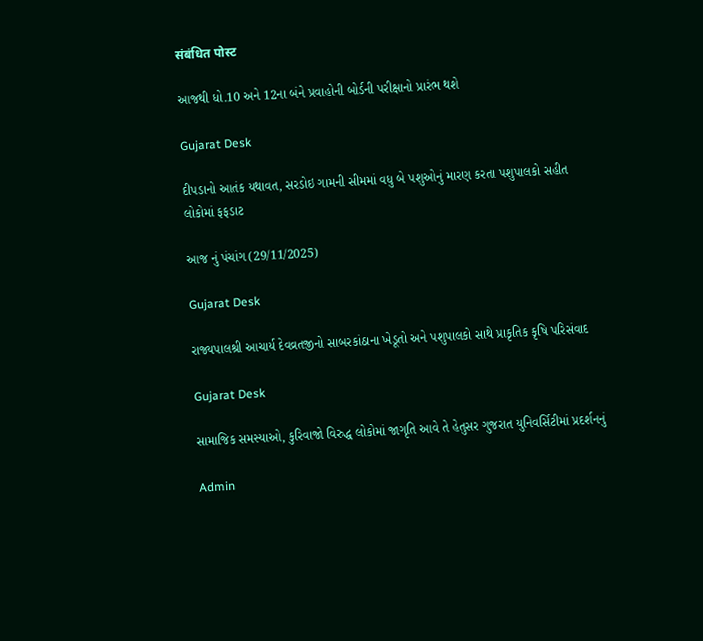संबंधित पोस्ट

આજથી ધો.10 અને 12ના બંને પ્રવાહોની બોર્ડની પરીક્ષાનો પ્રારંભ થશે

Gujarat Desk

દીપડાનો આતંક યથાવત, સરડોઇ ગામની સીમમાં વધુ બે પશુઓનું મારણ કરતા પશુપાલકો સહીત લોકોમાં ફફડાટ

આજ નું પંચાંગ (29/11/2025)

Gujarat Desk

રાજ્યપાલશ્રી આચાર્ય દેવવ્રતજીનો સાબરકાંઠાના ખેડૂતો અને પશુપાલકો સાથે પ્રાકૃતિક કૃષિ પરિસંવાદ

Gujarat Desk

સામાજિક સમસ્યાઓ, કુરિવાજો વિરુદ્ધ લોકોમાં જાગૃતિ આવે તે હેતુસર ગુજરાત યુનિવર્સિટીમાં પ્રદર્શનનું

Admin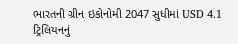ભારતની ગ્રીન ઇકોનોમી 2047 સુધીમાં USD 4.1 ટ્રિલિયનનું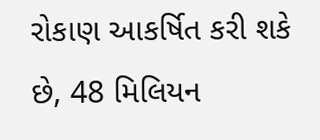રોકાણ આકર્ષિત કરી શકે છે, 48 મિલિયન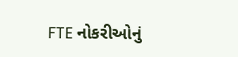FTE નોકરીઓનું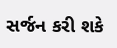સર્જન કરી શકે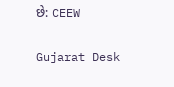છે: CEEW

Gujarat Desk